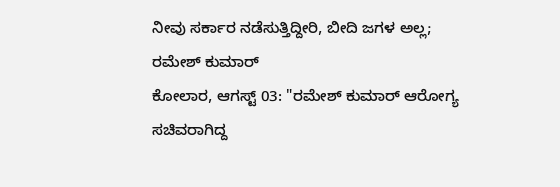ನೀವು ಸರ್ಕಾರ ನಡೆಸುತ್ತಿದ್ದೀರಿ, ಬೀದಿ ಜಗಳ ಅಲ್ಲ; ರಮೇಶ್ ಕುಮಾರ್
ಕೋಲಾರ, ಆಗಸ್ಟ್ 03: "ರಮೇಶ್ ಕುಮಾರ್ ಆರೋಗ್ಯ ಸಚಿವರಾಗಿದ್ದ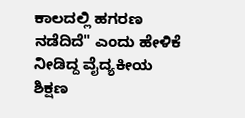ಕಾಲದಲ್ಲಿ ಹಗರಣ ನಡೆದಿದೆ" ಎಂದು ಹೇಳಿಕೆ ನೀಡಿದ್ದ ವೈದ್ಯಕೀಯ ಶಿಕ್ಷಣ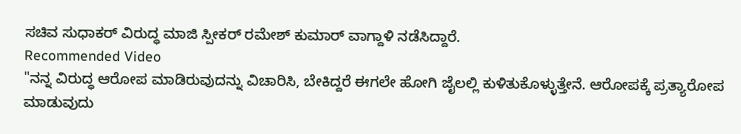ಸಚಿವ ಸುಧಾಕರ್ ವಿರುದ್ಧ ಮಾಜಿ ಸ್ಪೀಕರ್ ರಮೇಶ್ ಕುಮಾರ್ ವಾಗ್ದಾಳಿ ನಡೆಸಿದ್ದಾರೆ.
Recommended Video
"ನನ್ನ ವಿರುದ್ಧ ಆರೋಪ ಮಾಡಿರುವುದನ್ನು ವಿಚಾರಿಸಿ, ಬೇಕಿದ್ದರೆ ಈಗಲೇ ಹೋಗಿ ಜೈಲಲ್ಲಿ ಕುಳಿತುಕೊಳ್ಳುತ್ತೇನೆ. ಆರೋಪಕ್ಕೆ ಪ್ರತ್ಯಾರೋಪ ಮಾಡುವುದು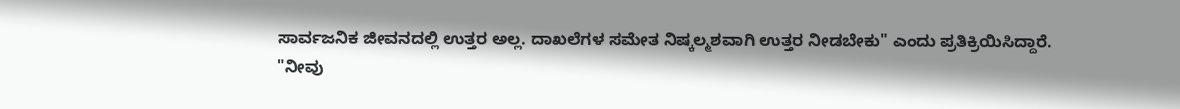ಸಾರ್ವಜನಿಕ ಜೀವನದಲ್ಲಿ ಉತ್ತರ ಅಲ್ಲ. ದಾಖಲೆಗಳ ಸಮೇತ ನಿಷ್ಕಲ್ಮಶವಾಗಿ ಉತ್ತರ ನೀಡಬೇಕು" ಎಂದು ಪ್ರತಿಕ್ರಿಯಿಸಿದ್ದಾರೆ.
"ನೀವು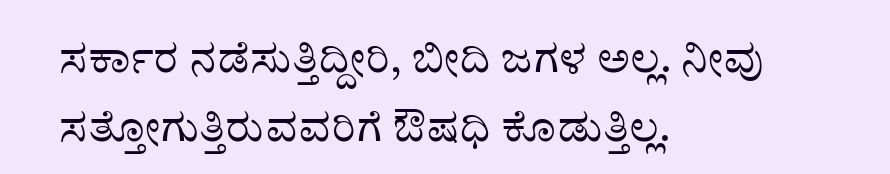ಸರ್ಕಾರ ನಡೆಸುತ್ತಿದ್ದೀರಿ, ಬೀದಿ ಜಗಳ ಅಲ್ಲ. ನೀವು ಸತ್ತೋಗುತ್ತಿರುವವರಿಗೆ ಔಷಧಿ ಕೊಡುತ್ತಿಲ್ಲ.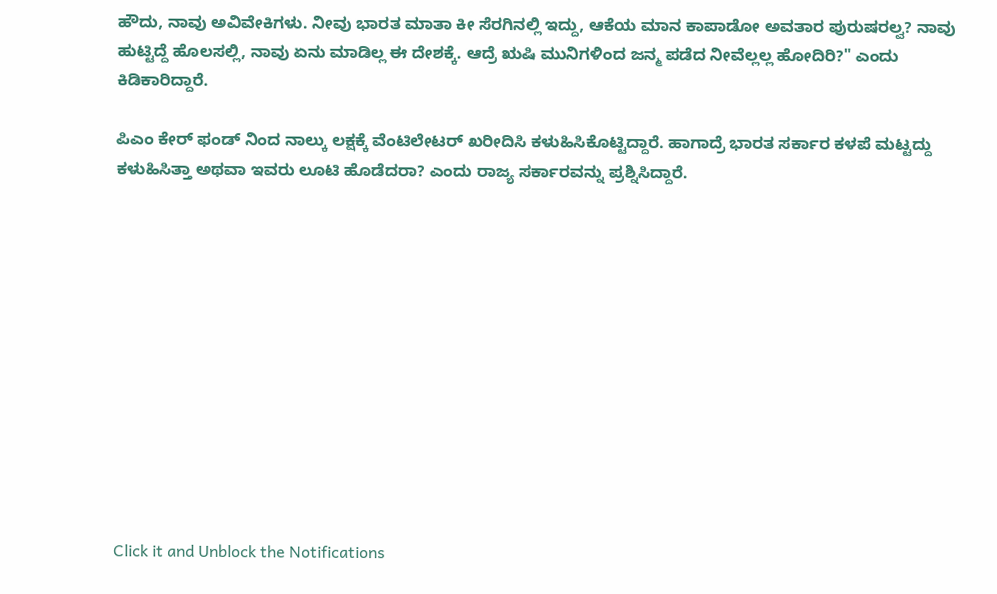ಹೌದು, ನಾವು ಅವಿವೇಕಿಗಳು. ನೀವು ಭಾರತ ಮಾತಾ ಕೀ ಸೆರಗಿನಲ್ಲಿ ಇದ್ದು, ಆಕೆಯ ಮಾನ ಕಾಪಾಡೋ ಅವತಾರ ಪುರುಷರಲ್ವ? ನಾವು ಹುಟ್ಟಿದ್ದೆ ಹೊಲಸಲ್ಲಿ, ನಾವು ಏನು ಮಾಡಿಲ್ಲ ಈ ದೇಶಕ್ಕೆ. ಆದ್ರೆ ಋಷಿ ಮುನಿಗಳಿಂದ ಜನ್ಮ ಪಡೆದ ನೀವೆಲ್ಲಲ್ಲ ಹೋದಿರಿ?" ಎಂದು ಕಿಡಿಕಾರಿದ್ದಾರೆ.

ಪಿಎಂ ಕೇರ್ ಫಂಡ್ ನಿಂದ ನಾಲ್ಕು ಲಕ್ಷಕ್ಕೆ ವೆಂಟಿಲೇಟರ್ ಖರೀದಿಸಿ ಕಳುಹಿಸಿಕೊಟ್ಟಿದ್ದಾರೆ. ಹಾಗಾದ್ರೆ ಭಾರತ ಸರ್ಕಾರ ಕಳಪೆ ಮಟ್ಟದ್ದು ಕಳುಹಿಸಿತ್ತಾ ಅಥವಾ ಇವರು ಲೂಟಿ ಹೊಡೆದರಾ? ಎಂದು ರಾಜ್ಯ ಸರ್ಕಾರವನ್ನು ಪ್ರಶ್ನಿಸಿದ್ದಾರೆ.












Click it and Unblock the Notifications